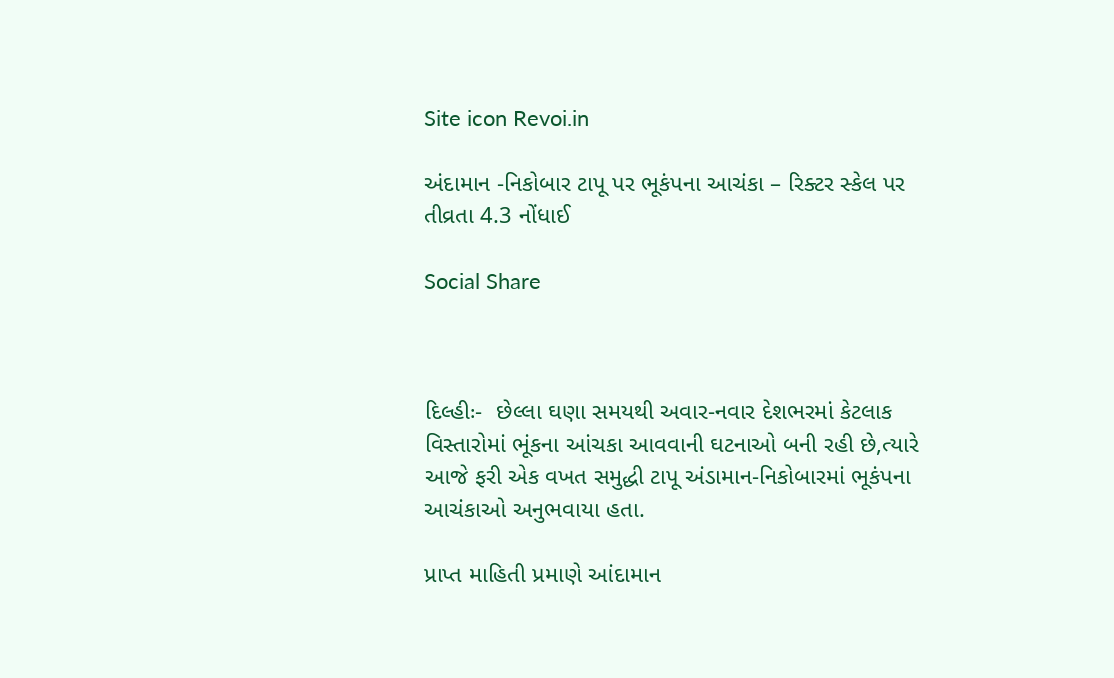Site icon Revoi.in

અંદામાન -નિકોબાર ટાપૂ પર ભૂકંપના આચંકા – રિક્ટર સ્કેલ પર તીવ્રતા 4.3 નોંધાઈ

Social Share



દિલ્હીઃ-  છેલ્લા ઘણા સમયથી અવાર-નવાર દેશભરમાં કેટલાક વિસ્તારોમાં ભૂંકના આંચકા આવવાની ઘટનાઓ બની રહી છે,ત્યારે આજે ફરી એક વખત સમુદ્ધી ટાપૂ અંડામાન-નિકોબારમાં ભૂકંપના આચંકાઓ અનુભવાયા હતા.

પ્રાપ્ત માહિતી પ્રમાણે આંદામાન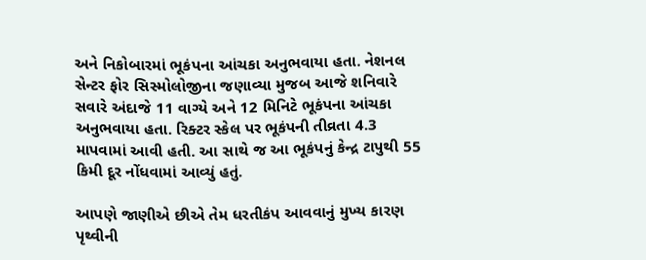અને નિકોબારમાં ભૂકંપના આંચકા અનુભવાયા હતા. નેશનલ સેન્ટર ફોર સિસ્મોલોજીના જણાવ્યા મુજબ આજે શનિવારે સવારે અંદાજે 11 વાગ્યે અને 12 મિનિટે ભૂકંપના આંચકા અનુભવાયા હતા. રિક્ટર સ્કેલ પર ભૂકંપની તીવ્રતા 4.3 માપવામાં આવી હતી. આ સાથે જ આ ભૂકંપનું કેન્દ્ર ટાપુથી 55 કિમી દૂર નોંધવામાં આવ્યું હતું.

આપણે જાણીએ છીએ તેમ ધરતીકંપ આવવાનું મુખ્ય કારણ પૃથ્વીની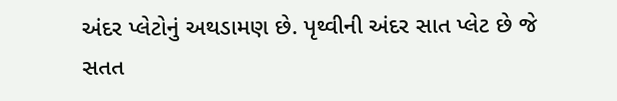અંદર પ્લેટોનું અથડામણ છે. પૃથ્વીની અંદર સાત પ્લેટ છે જે સતત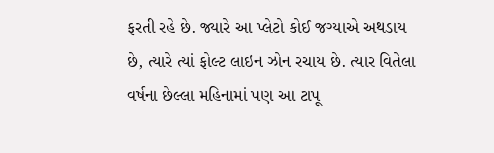ફરતી રહે છે. જ્યારે આ પ્લેટો કોઈ જગ્યાએ અથડાય છે, ત્યારે ત્યાં ફોલ્ટ લાઇન ઝોન રચાય છે. ત્યાર વિતેલા વર્ષના છેલ્લા મહિનામાં પણ આ ટાપૂ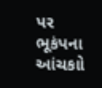પર  ભૂકંપના આંચકાો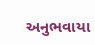અનુભવાયા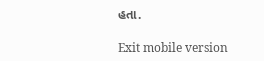હતા.

Exit mobile version